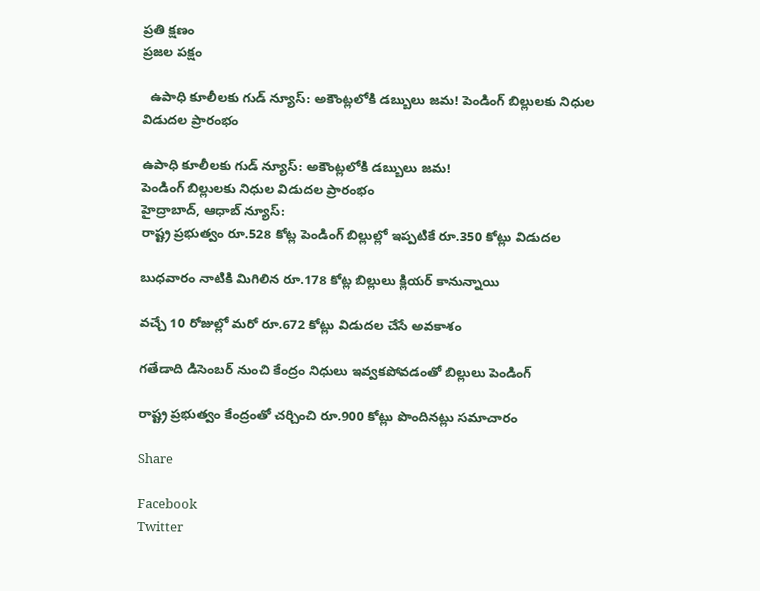ప్రతి క్షణం
ప్రజల పక్షం

  ఉపాధి కూలీలకు గుడ్ న్యూస్: అకౌంట్లలోకి డబ్బులు జమ! పెండింగ్ బిల్లులకు నిధుల విడుదల ప్రారంభం

ఉపాధి కూలీలకు గుడ్ న్యూస్: అకౌంట్లలోకి డబ్బులు జమ!
పెండింగ్ బిల్లులకు నిధుల విడుదల ప్రారంభం
హైద్రాబాద్, ఆధాబ్ న్యూస్:
రాష్ట్ర ప్రభుత్వం రూ.528 కోట్ల పెండింగ్ బిల్లుల్లో ఇప్పటికే రూ.350 కోట్లు విడుదల

బుధవారం నాటికి మిగిలిన రూ.178 కోట్ల బిల్లులు క్లియర్ కానున్నాయి

వచ్చే 10 రోజుల్లో మరో రూ.672 కోట్లు విడుదల చేసే అవకాశం

గతేడాది డిసెంబర్ నుంచి కేంద్రం నిధులు ఇవ్వకపోవడంతో బిల్లులు పెండింగ్

రాష్ట్ర ప్రభుత్వం కేంద్రంతో చర్చించి రూ.900 కోట్లు పొందినట్లు సమాచారం

Share

Facebook
Twitter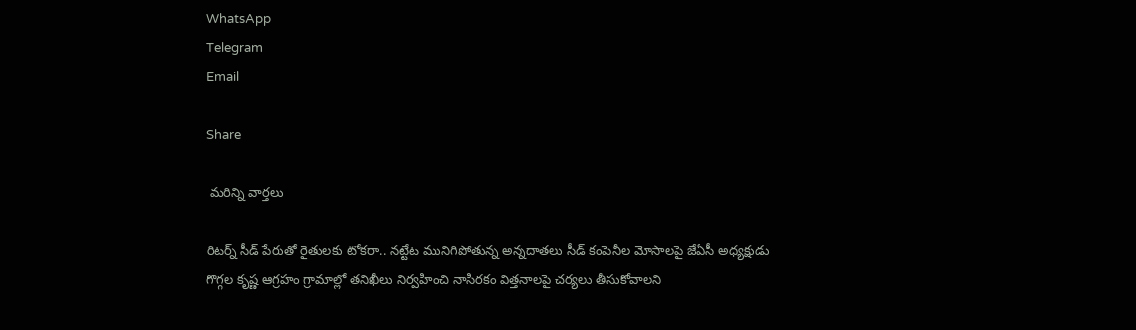WhatsApp
Telegram
Email

Share

 మరిన్ని వార్తలు

రిటర్న్ సీడ్ పేరుతో రైతులకు టోకరా.. నట్టేట మునిగిపోతున్న అన్నదాతలు సీడ్ కంపెనీల మోసాలపై జేఏసీ అధ్యక్షుడు గొగ్గల కృష్ణ ఆగ్రహం గ్రామాల్లో తనిఖీలు నిర్వహించి నాసిరకం విత్తనాలపై చర్యలు తీసుకోవాలని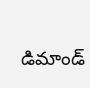డిమాండ్